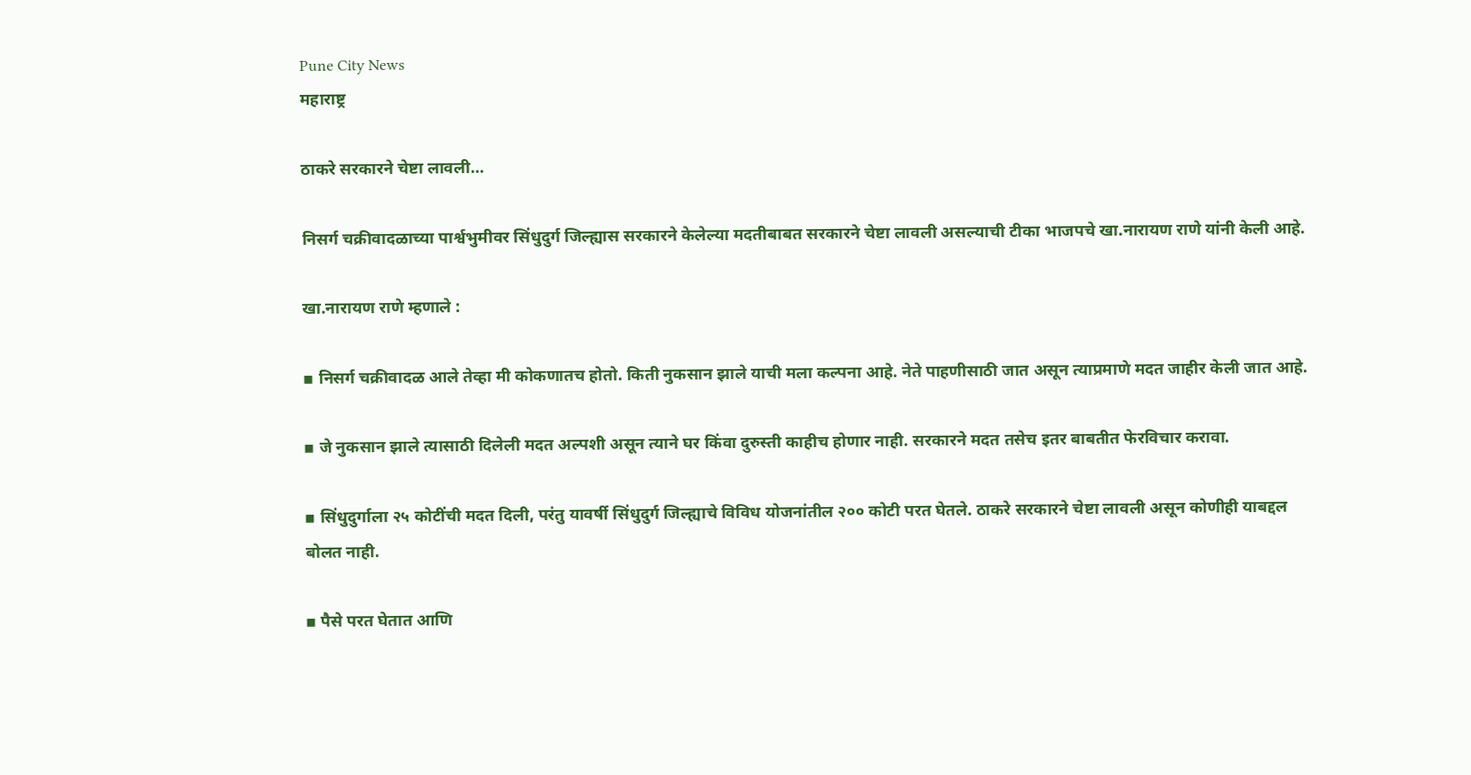Pune City News
महाराष्ट्र

ठाकरे सरकारने चेष्टा लावली…

निसर्ग चक्रीवादळाच्या पार्श्वभुमीवर सिंधुदुर्ग जिल्ह्यास सरकारने केलेल्या मदतीबाबत सरकारने चेष्टा लावली असल्याची टीका भाजपचे खा.नारायण राणे यांनी केली आहे.

खा.नारायण राणे म्हणाले :

▪ निसर्ग चक्रीवादळ आले तेव्हा मी कोकणातच होतो. किती नुकसान झाले याची मला कल्पना आहे. नेते पाहणीसाठी जात असून त्याप्रमाणे मदत जाहीर केली जात आहे.

▪ जे नुकसान झाले त्यासाठी दिलेली मदत अल्पशी असून त्याने घर किंवा दुरुस्ती काहीच होणार नाही. सरकारने मदत तसेच इतर बाबतीत फेरविचार करावा.

▪ सिंधुदुर्गाला २५ कोटींची मदत दिली, परंतु यावर्षी सिंधुदुर्ग जिल्ह्याचे विविध योजनांतील २०० कोटी परत घेतले. ठाकरे सरकारने चेष्टा लावली असून कोणीही याबद्दल बोलत नाही.

▪ पैसे परत घेतात आणि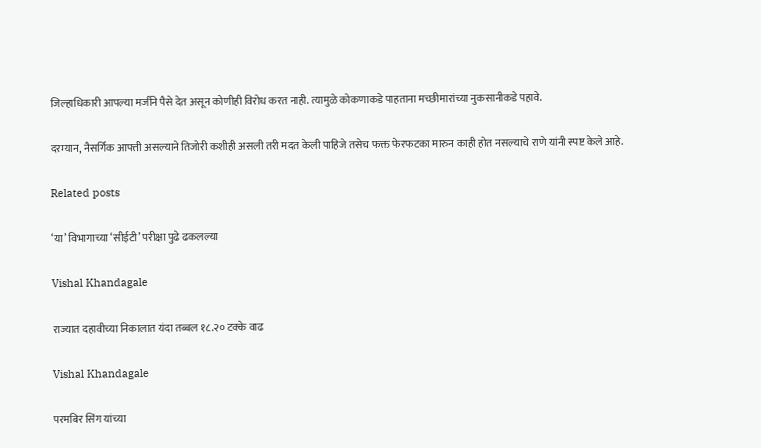जिल्हाधिकारी आपल्या मर्जीने पैसे देत असून कोणीही विरोध करत नाही. त्यामुळे कोकणाकडे पाहताना मच्छीमारांच्या नुकसानीकडे पहावे.

दरम्यान, नैसर्गिक आपत्ती असल्याने तिजोरी कशीही असली तरी मदत केली पाहिजे तसेच फक्त फेरफटका मारुन काही होत नसल्याचे राणे यांनी स्पष्ट केले आहे.

Related posts

‘या’ विभागाच्या ‘सीईटी’ परीक्षा पुढे ढकलल्या

Vishal Khandagale

राज्यात दहावीच्या निकालात यंदा तब्बल १८.२० टक्के वाढ

Vishal Khandagale

परमबिर सिंग यांच्या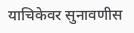याचिकेवर सुनावणीस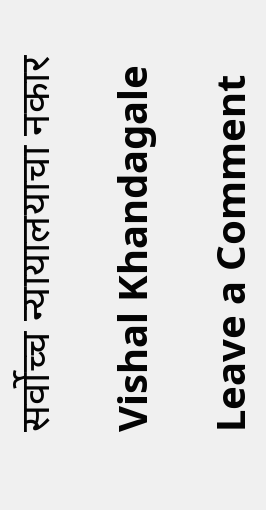सर्वोच्च न्यायालयाचा नकार

Vishal Khandagale

Leave a Comment